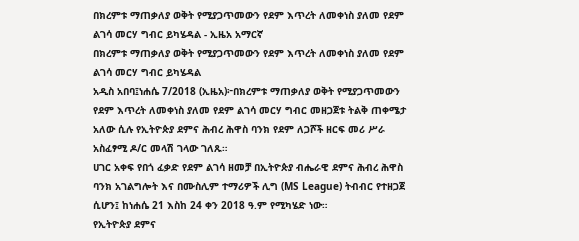በክረምቱ ማጠቃለያ ወቅት የሚያጋጥመውን የደም እጥረት ለመቀነስ ያለመ የደም ልገሳ መርሃ ግብር ይካሄዳል - ኢዜአ አማርኛ
በክረምቱ ማጠቃለያ ወቅት የሚያጋጥመውን የደም እጥረት ለመቀነስ ያለመ የደም ልገሳ መርሃ ግብር ይካሄዳል
አዲስ አበባ፤ነሐሴ 7/2018 (ኢዜአ)፦በክረምቱ ማጠቃለያ ወቅት የሚያጋጥመውን የደም እጥረት ለመቀነስ ያለመ የደም ልገሳ መርሃ ግብር መዘጋጀቱ ትልቅ ጠቀሜታ አለው ሲሉ የኢትዮጵያ ደምና ሕብረ ሕዋስ ባንክ የደም ለጋሾች ዘርፍ መሪ ሥራ አስፈፃሚ ዶ/ር መላሽ ገላው ገለጹ።
ሀገር አቀፍ የበጎ ፈቃድ የደም ልገሳ ዘመቻ በኢትዮጵያ ብሔራዊ ደምና ሕብረ ሕዋስ ባንክ አገልግሎት እና በሙስሊም ተማሪዎች ሊግ (MS League) ትብብር የተዘጋጀ ሲሆን፤ ከነሐሴ 21 እስከ 24 ቀን 2018 ዓ.ም የሚካሄድ ነው።
የኢትዮጵያ ደምና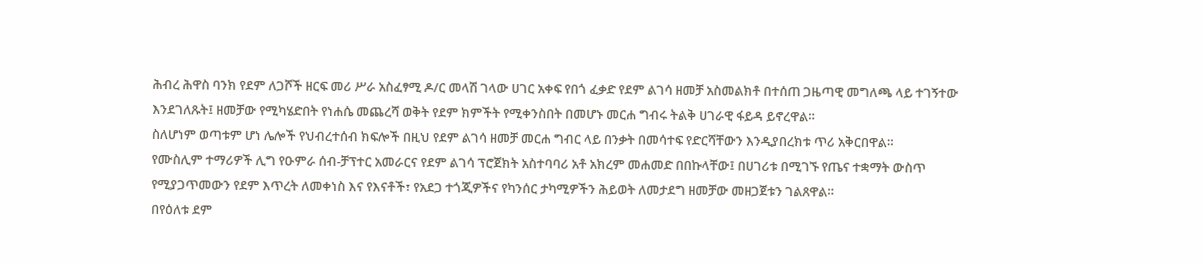ሕብረ ሕዋስ ባንክ የደም ለጋሾች ዘርፍ መሪ ሥራ አስፈፃሚ ዶ/ር መላሽ ገላው ሀገር አቀፍ የበጎ ፈቃድ የደም ልገሳ ዘመቻ አስመልክቶ በተሰጠ ጋዜጣዊ መግለጫ ላይ ተገኝተው እንደገለጹት፤ ዘመቻው የሚካሄድበት የነሐሴ መጨረሻ ወቅት የደም ክምችት የሚቀንስበት በመሆኑ መርሐ ግብሩ ትልቅ ሀገራዊ ፋይዳ ይኖረዋል።
ስለሆነም ወጣቱም ሆነ ሌሎች የህብረተሰብ ክፍሎች በዚህ የደም ልገሳ ዘመቻ መርሐ ግብር ላይ በንቃት በመሳተፍ የድርሻቸውን እንዲያበረክቱ ጥሪ አቅርበዋል።
የሙስሊም ተማሪዎች ሊግ የዑምራ ሰብ-ቻፕተር አመራርና የደም ልገሳ ፕሮጀክት አስተባባሪ አቶ አክረም መሐመድ በበኩላቸው፤ በሀገሪቱ በሚገኙ የጤና ተቋማት ውስጥ የሚያጋጥመውን የደም እጥረት ለመቀነስ እና የእናቶች፣ የአደጋ ተጎጂዎችና የካንሰር ታካሚዎችን ሕይወት ለመታደግ ዘመቻው መዘጋጀቱን ገልጸዋል።
በየዕለቱ ደም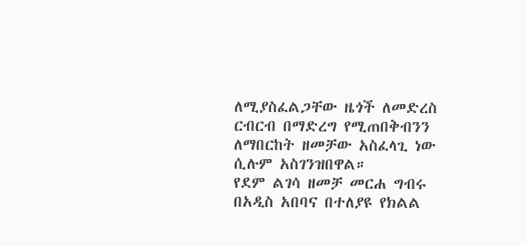ለሚያስፈልጋቸው ዜጎች ለመድረስ ርብርብ በማድረግ የሚጠበቅብንን ለማበርከት ዘመቻው አስፈላጊ ነው ሲሉም አስገንዝበዋል።
የደም ልገሳ ዘመቻ መርሐ ግብሩ በአዲስ አበባና በተለያዩ የክልል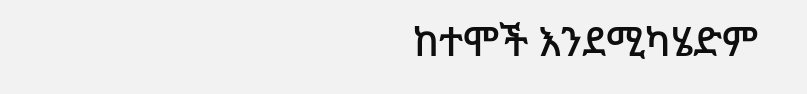ከተሞች እንደሚካሄድም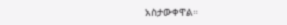አስታውቀዋል።